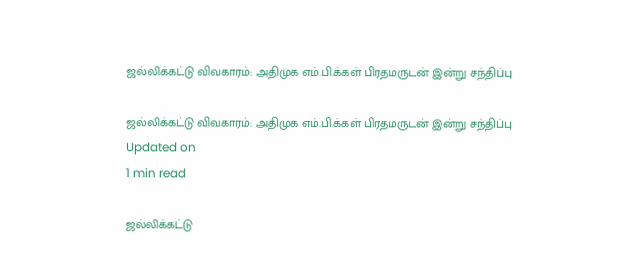ஜல்லிக்கட்டு விவகாரம்: அதிமுக எம்.பி.க்கள் பிரதமருடன் இன்று சந்திப்பு

ஜல்லிக்கட்டு விவகாரம்: அதிமுக எம்.பி.க்கள் பிரதமருடன் இன்று சந்திப்பு
Updated on
1 min read

ஜல்லிக்கட்டு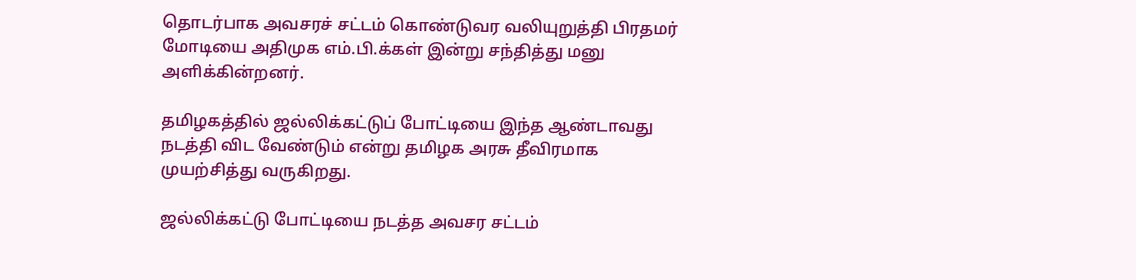தொடர்பாக அவசரச் சட்டம் கொண்டுவர வலியுறுத்தி பிரதமர் மோடியை அதிமுக எம்.பி.க்கள் இன்று சந்தித்து மனு அளிக்கின்றனர்.

தமிழகத்தில் ஜல்லிக்கட்டுப் போட்டியை இந்த ஆண்டாவது நடத்தி விட வேண்டும் என்று தமிழக அரசு தீவிரமாக முயற்சித்து வருகிறது.

ஜல்லிக்கட்டு போட்டியை நடத்த அவசர சட்டம்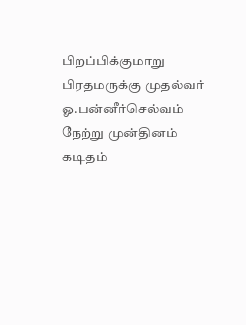பிறப்பிக்குமாறு பிரதமருக்கு முதல்வர் ஓ.பன்னீர்செல்வம் நேற்று முன்தினம் கடிதம்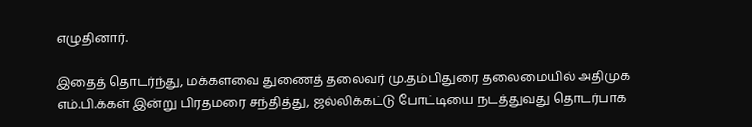எழுதினார்.

இதைத் தொடர்ந்து, மக்களவை துணைத் தலைவர் மு.தம்பிதுரை தலைமையில் அதிமுக எம்.பி.க்கள் இன்று பிரதமரை சந்தித்து, ஜல்லிக்கட்டு போட்டியை நடத்துவது தொடர்பாக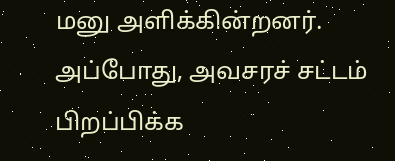மனு அளிக்கின்றனர். அப்போது, அவசரச் சட்டம் பிறப்பிக்க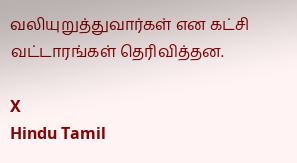வலியுறுத்துவார்கள் என கட்சி வட்டாரங்கள் தெரிவித்தன.

X
Hindu Tamil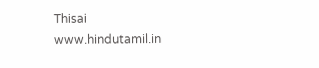Thisai
www.hindutamil.in